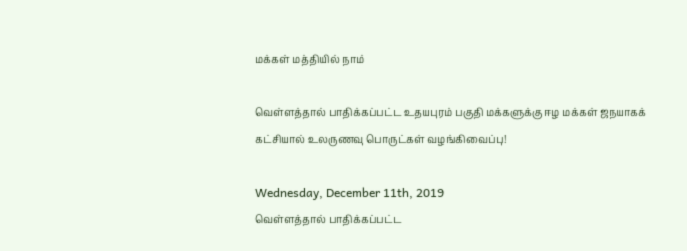மக்கள் மத்தியில் நாம்

வெள்ளத்தால் பாதிக்கப்பட்ட உதயபுரம் பகுதி மக்களுக்கு ஈழ மக்கள் ஜநயாகக் கட்சியால் உலருணவு பொருட்கள் வழங்கிவைப்பு!

Wednesday, December 11th, 2019
வெள்ளத்தால் பாதிக்கப்பட்ட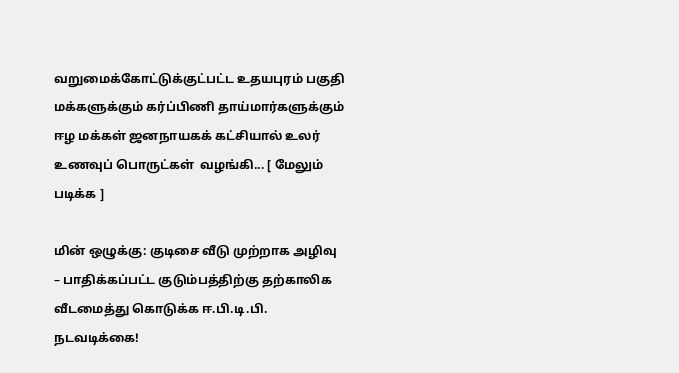வறுமைக்கோட்டுக்குட்பட்ட உதயபுரம் பகுதி மக்களுக்கும் கர்ப்பிணி தாய்மார்களுக்கும்  ஈழ மக்கள் ஜனநாயகக் கட்சியால் உலர் உணவுப் பொருட்கள்  வழங்கி... [ மேலும் படிக்க ]

மின் ஒழுக்கு: குடிசை வீடு முற்றாக அழிவு – பாதிக்கப்பட்ட குடும்பத்திற்கு தற்காலிக வீடமைத்து கொடுக்க ஈ.பி.டி.பி. நடவடிக்கை!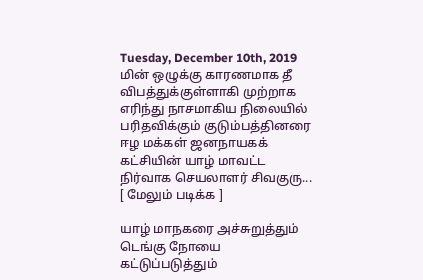Tuesday, December 10th, 2019
மின் ஒழுக்கு காரணமாக தீ விபத்துக்குள்ளாகி முற்றாக எரிந்து நாசமாகிய நிலையில் பரிதவிக்கும் குடும்பத்தினரை ஈழ மக்கள் ஜனநாயகக் கட்சியின் யாழ் மாவட்ட நிர்வாக செயலாளர் சிவகுரு... [ மேலும் படிக்க ]

யாழ் மாநகரை அச்சுறுத்தும் டெங்கு நோயை கட்டுப்படுத்தும்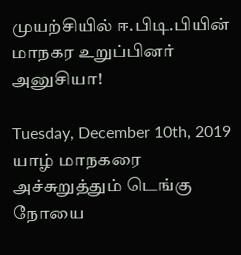முயற்சியில் ஈ.பிடி.பியின் மாநகர உறுப்பினர் அனுசியா!

Tuesday, December 10th, 2019
யாழ் மாநகரை அச்சுறுத்தும் டெங்கு நோயை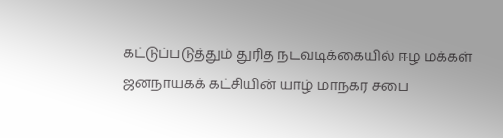கட்டுப்படுத்தும் துரித நடவடிக்கையில் ஈழ மக்கள் ஜனநாயகக் கட்சியின் யாழ் மாநகர சபை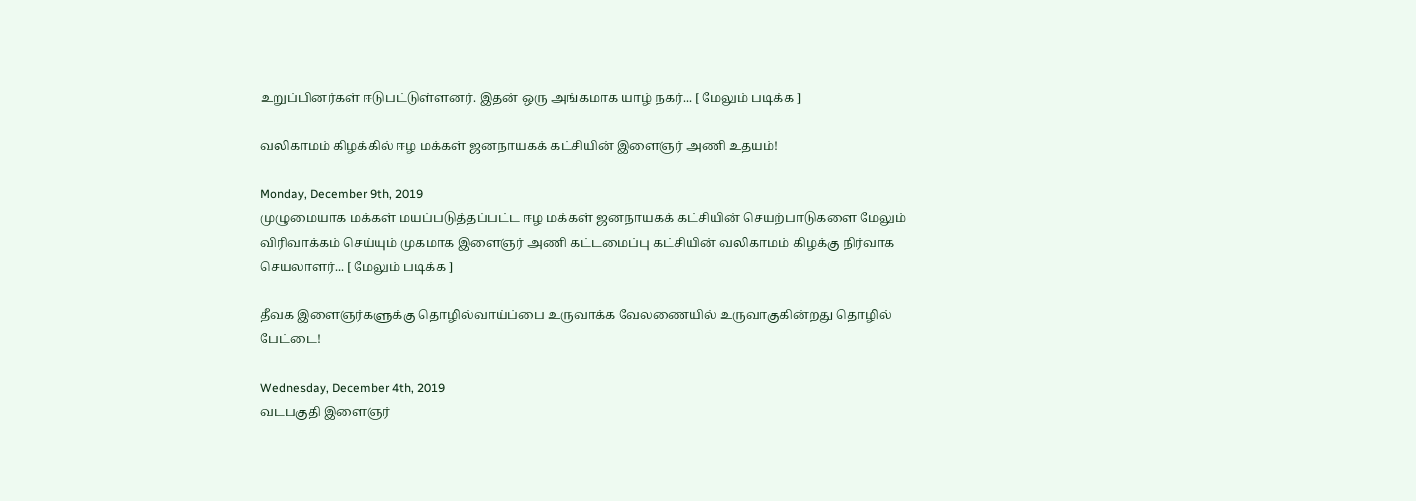உறுப்பினர்கள் ஈடுபட்டுள்ளனர். இதன் ஒரு அங்கமாக யாழ் நகர்... [ மேலும் படிக்க ]

வலிகாமம் கிழக்கில் ஈழ மக்கள் ஜனநாயகக் கட்சியின் இளைஞர் அணி உதயம்!

Monday, December 9th, 2019
முழுமையாக மக்கள் மயப்படுத்தப்பட்ட ஈழ மக்கள் ஜனநாயகக் கட்சியின் செயற்பாடுகளை மேலும் விரிவாக்கம் செய்யும் முகமாக இளைஞர் அணி கட்டமைப்பு கட்சியின் வலிகாமம் கிழக்கு நிர்வாக செயலாளர்... [ மேலும் படிக்க ]

தீவக இளைஞர்களுக்கு தொழில்வாய்ப்பை உருவாக்க வேலணையில் உருவாகுகின்றது தொழில் பேட்டை!

Wednesday, December 4th, 2019
வடபகுதி இளைஞர்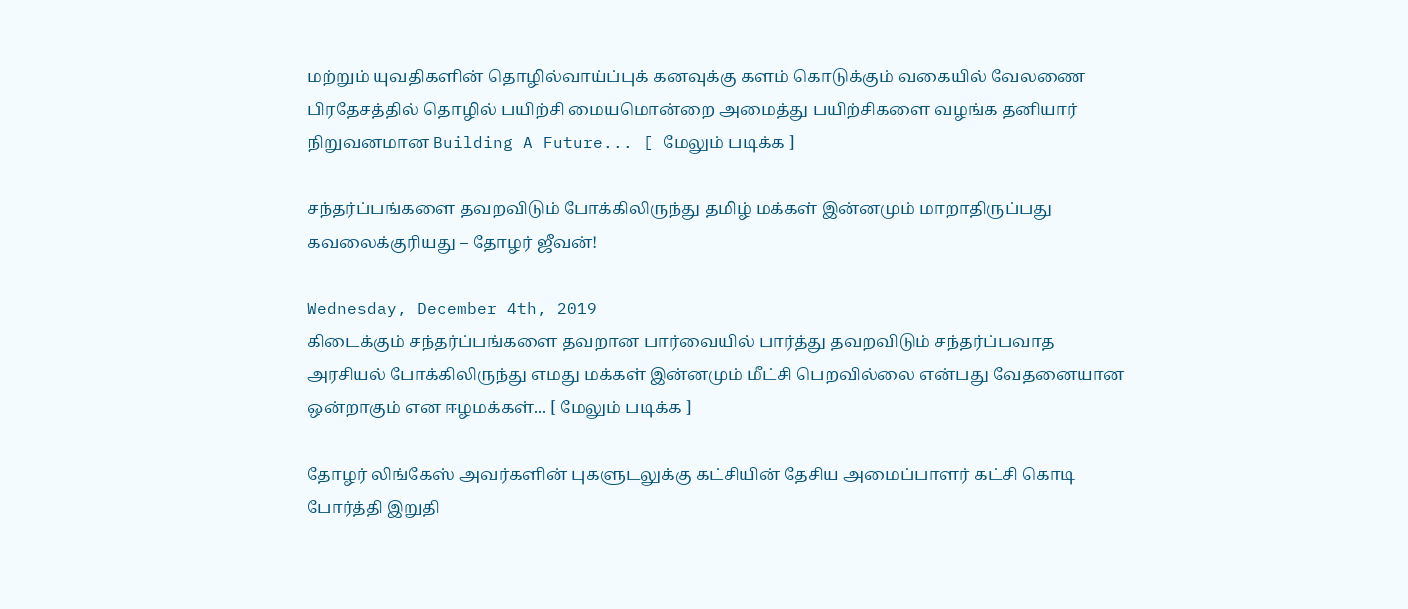மற்றும் யுவதிகளின் தொழில்வாய்ப்புக் கனவுக்கு களம் கொடுக்கும் வகையில் வேலணை பிரதேசத்தில் தொழில் பயிற்சி மையமொன்றை அமைத்து பயிற்சிகளை வழங்க தனியார் நிறுவனமான Building A Future... [ மேலும் படிக்க ]

சந்தர்ப்பங்களை தவறவிடும் போக்கிலிருந்து தமிழ் மக்கள் இன்னமும் மாறாதிருப்பது கவலைக்குரியது – தோழர் ஜீவன்!

Wednesday, December 4th, 2019
கிடைக்கும் சந்தர்ப்பங்களை தவறான பார்வையில் பார்த்து தவறவிடும் சந்தர்ப்பவாத அரசியல் போக்கிலிருந்து எமது மக்கள் இன்னமும் மீட்சி பெறவில்லை என்பது வேதனையான ஒன்றாகும் என ஈழமக்கள்... [ மேலும் படிக்க ]

தோழர் லிங்கேஸ் அவர்களின் புகளுடலுக்கு கட்சியின் தேசிய அமைப்பாளர் கட்சி கொடி போர்த்தி இறுதி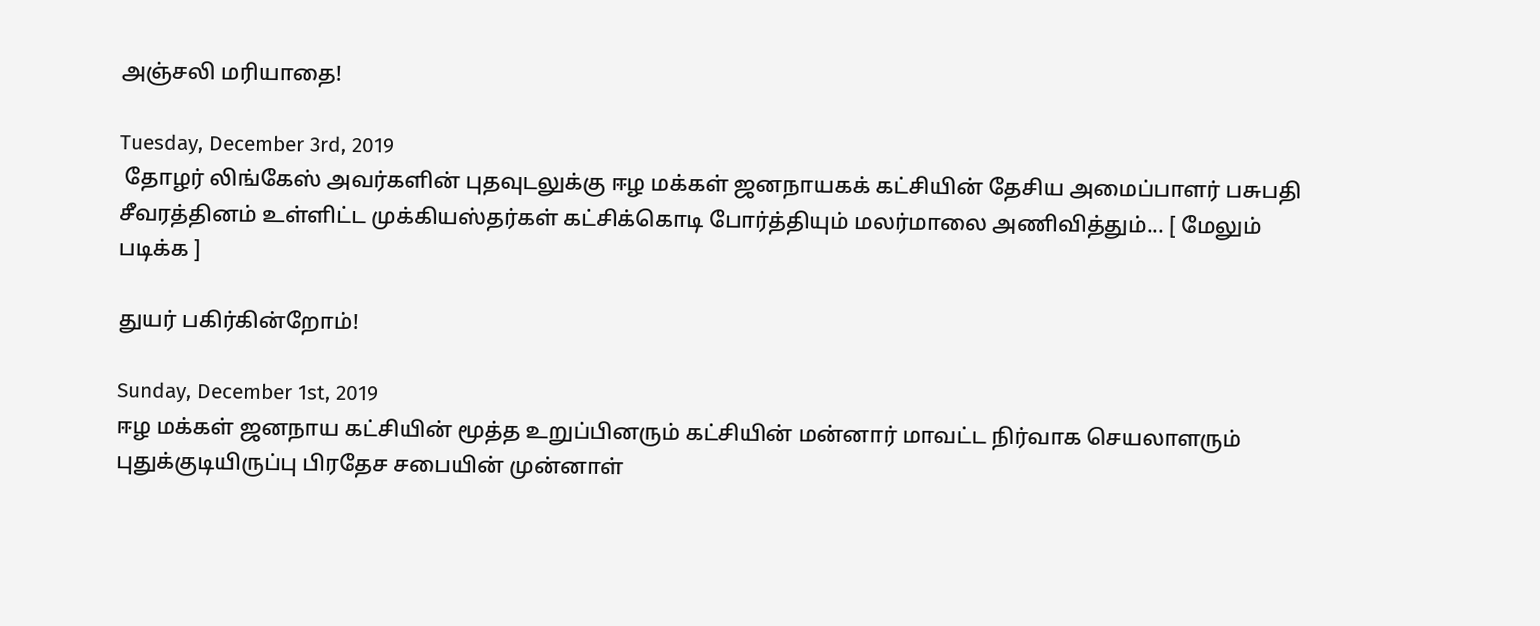அஞ்சலி மரியாதை!

Tuesday, December 3rd, 2019
 தோழர் லிங்கேஸ் அவர்களின் புதவுடலுக்கு ஈழ மக்கள் ஜனநாயகக் கட்சியின் தேசிய அமைப்பாளர் பசுபதி சீவரத்தினம் உள்ளிட்ட முக்கியஸ்தர்கள் கட்சிக்கொடி போர்த்தியும் மலர்மாலை அணிவித்தும்... [ மேலும் படிக்க ]

துயர் பகிர்கின்றோம்!

Sunday, December 1st, 2019
ஈழ மக்கள் ஜனநாய கட்சியின் மூத்த உறுப்பினரும் கட்சியின் மன்னார் மாவட்ட நிர்வாக செயலாளரும் புதுக்குடியிருப்பு பிரதேச சபையின் முன்னாள்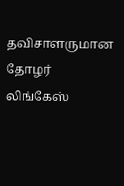தவிசாளருமான தோழர் லிங்கேஸ்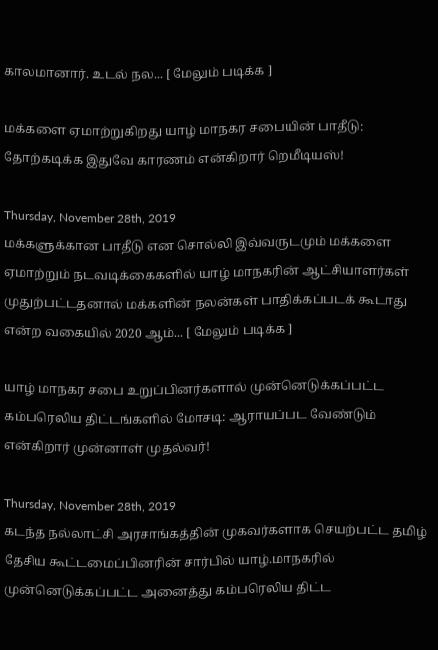காலமானார். உடல் நல... [ மேலும் படிக்க ]

மக்களை ஏமாற்றுகிறது யாழ் மாநகர சபையின் பாதீடு: தோற்கடிக்க இதுவே காரணம் என்கிறார் றெமீடியஸ்!

Thursday, November 28th, 2019
மக்களுக்கான பாதீடு என சொல்லி இவ்வருடமும் மக்களை ஏமாற்றும் நடவடிக்கைகளில் யாழ் மாநகரின் ஆட்சியாளர்கள் முதுற்பட்டதனால் மக்களின் நலன்கள் பாதிக்கப்படக் கூடாது என்ற வகையில் 2020 ஆம்... [ மேலும் படிக்க ]

யாழ் மாநகர சபை உறுப்பினர்களால் முன்னெடுக்கப்பட்ட கம்பரெலிய திட்டங்களில் மோசடி: ஆராயப்பட வேண்டும் என்கிறார் முன்னாள் முதல்வர்!

Thursday, November 28th, 2019
கடந்த நல்லாட்சி அரசாங்கத்தின் முகவர்களாக செயற்பட்ட தமிழ் தேசிய கூட்டமைப்பினரின் சார்பில் யாழ்.மாநகரில் முன்னெடுக்கப்பட்ட அனைத்து கம்பரெலிய திட்ட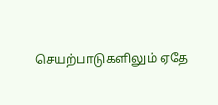செயற்பாடுகளிலும் ஏதே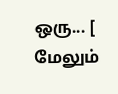ஒரு... [ மேலும்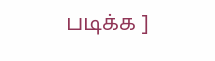படிக்க ]